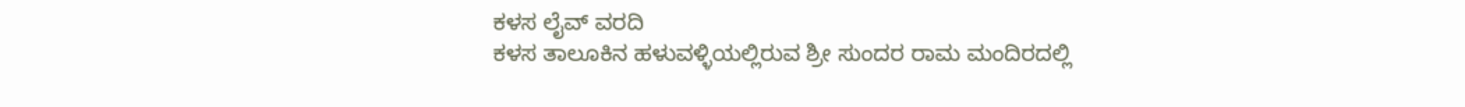ಕಳಸ ಲೈವ್ ವರದಿ
ಕಳಸ ತಾಲೂಕಿನ ಹಳುವಳ್ಳಿಯಲ್ಲಿರುವ ಶ್ರೀ ಸುಂದರ ರಾಮ ಮಂದಿರದಲ್ಲಿ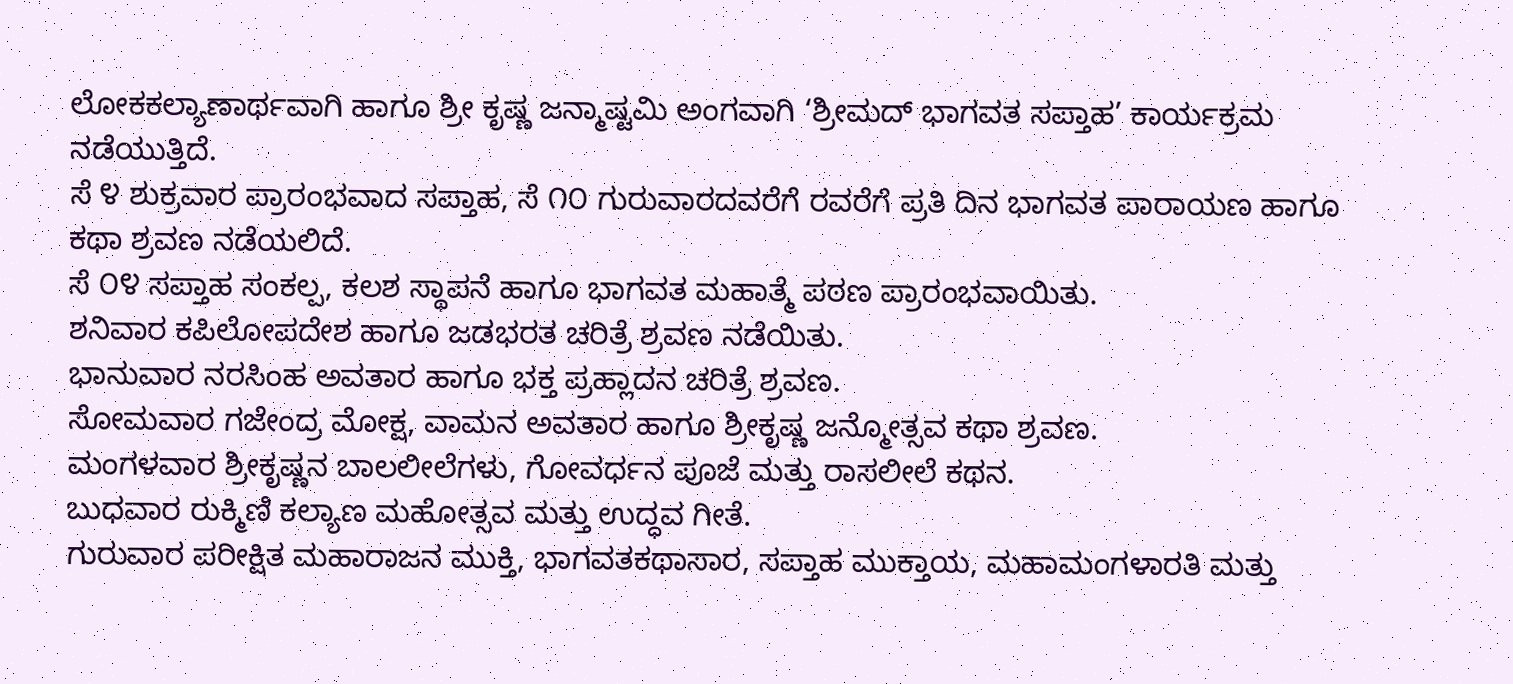ಲೋಕಕಲ್ಯಾಣಾರ್ಥವಾಗಿ ಹಾಗೂ ಶ್ರೀ ಕೃಷ್ಣ ಜನ್ಮಾಷ್ಟಮಿ ಅಂಗವಾಗಿ ‘ಶ್ರೀಮದ್ ಭಾಗವತ ಸಪ್ತಾಹ’ ಕಾರ್ಯಕ್ರಮ ನಡೆಯುತ್ತಿದೆ.
ಸೆ ೪ ಶುಕ್ರವಾರ ಪ್ರಾರಂಭವಾದ ಸಪ್ತಾಹ, ಸೆ ೧೦ ಗುರುವಾರದವರೆಗೆ ರವರೆಗೆ ಪ್ರತಿ ದಿನ ಭಾಗವತ ಪಾರಾಯಣ ಹಾಗೂ ಕಥಾ ಶ್ರವಣ ನಡೆಯಲಿದೆ.
ಸೆ ೦೪ ಸಪ್ತಾಹ ಸಂಕಲ್ಪ, ಕಲಶ ಸ್ಥಾಪನೆ ಹಾಗೂ ಭಾಗವತ ಮಹಾತ್ಮೆ ಪಠಣ ಪ್ರಾರಂಭವಾಯಿತು.
ಶನಿವಾರ ಕಪಿಲೋಪದೇಶ ಹಾಗೂ ಜಡಭರತ ಚರಿತ್ರೆ ಶ್ರವಣ ನಡೆಯಿತು.
ಭಾನುವಾರ ನರಸಿಂಹ ಅವತಾರ ಹಾಗೂ ಭಕ್ತ ಪ್ರಹ್ಲಾದನ ಚರಿತ್ರೆ ಶ್ರವಣ.
ಸೋಮವಾರ ಗಜೇಂದ್ರ ಮೋಕ್ಷ, ವಾಮನ ಅವತಾರ ಹಾಗೂ ಶ್ರೀಕೃಷ್ಣ ಜನ್ಮೋತ್ಸವ ಕಥಾ ಶ್ರವಣ.
ಮಂಗಳವಾರ ಶ್ರೀಕೃಷ್ಣನ ಬಾಲಲೀಲೆಗಳು, ಗೋವರ್ಧನ ಪೂಜೆ ಮತ್ತು ರಾಸಲೀಲೆ ಕಥನ.
ಬುಧವಾರ ರುಕ್ಮಿಣಿ ಕಲ್ಯಾಣ ಮಹೋತ್ಸವ ಮತ್ತು ಉದ್ಧವ ಗೀತೆ.
ಗುರುವಾರ ಪರೀಕ್ಷಿತ ಮಹಾರಾಜನ ಮುಕ್ತಿ, ಭಾಗವತಕಥಾಸಾರ, ಸಪ್ತಾಹ ಮುಕ್ತಾಯ, ಮಹಾಮಂಗಳಾರತಿ ಮತ್ತು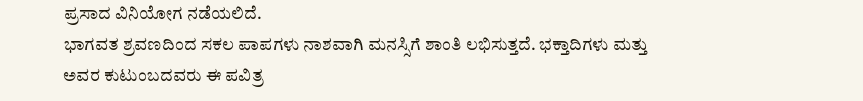ಪ್ರಸಾದ ವಿನಿಯೋಗ ನಡೆಯಲಿದೆ.
ಭಾಗವತ ಶ್ರವಣದಿಂದ ಸಕಲ ಪಾಪಗಳು ನಾಶವಾಗಿ ಮನಸ್ಸಿಗೆ ಶಾಂತಿ ಲಭಿಸುತ್ತದೆ. ಭಕ್ತಾದಿಗಳು ಮತ್ತು ಅವರ ಕುಟುಂಬದವರು ಈ ಪವಿತ್ರ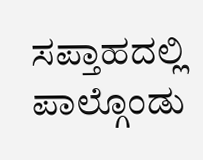ಸಪ್ತಾಹದಲ್ಲಿ ಪಾಲ್ಗೊಂಡು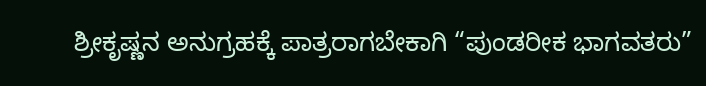ಶ್ರೀಕೃಷ್ಣನ ಅನುಗ್ರಹಕ್ಕೆ ಪಾತ್ರರಾಗಬೇಕಾಗಿ “ಪುಂಡರೀಕ ಭಾಗವತರು”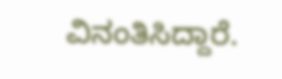ವಿನಂತಿಸಿದ್ದಾರೆ.